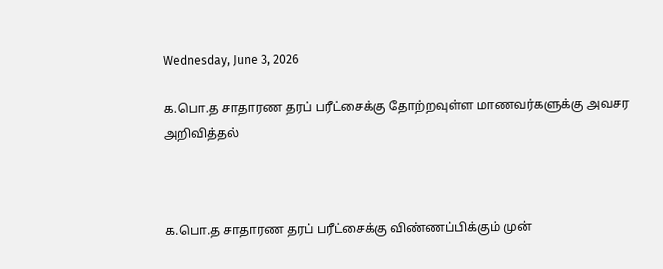Wednesday, June 3, 2026

க.பொ.த சாதாரண தரப் பரீட்சைக்கு தோற்றவுள்ள மாணவர்களுக்கு அவசர அறிவித்தல்



க.பொ.த சாதாரண தரப் பரீட்சைக்கு விண்ணப்பிக்கும் முன்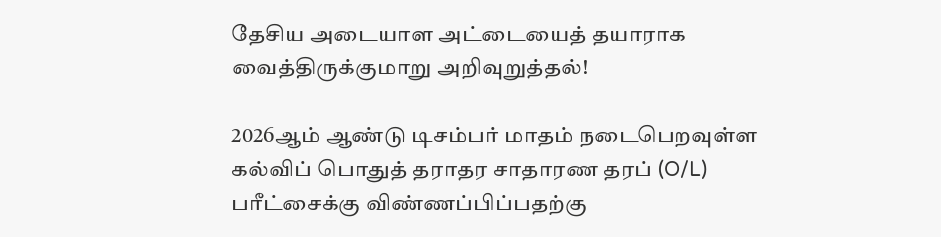தேசிய அடையாள அட்டையைத் தயாராக வைத்திருக்குமாறு அறிவுறுத்தல்!

2026ஆம் ஆண்டு டிசம்பர் மாதம் நடைபெறவுள்ள கல்விப் பொதுத் தராதர சாதாரண தரப் (O/L) பரீட்சைக்கு விண்ணப்பிப்பதற்கு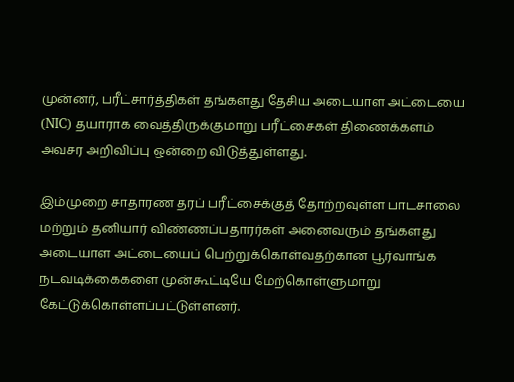முன்னர், பரீட்சார்த்திகள் தங்களது தேசிய அடையாள அட்டையை (NIC) தயாராக வைத்திருக்குமாறு பரீட்சைகள் திணைக்களம் அவசர அறிவிப்பு ஒன்றை விடுத்துள்ளது.

இம்முறை சாதாரண தரப் பரீட்சைக்குத் தோற்றவுள்ள பாடசாலை மற்றும் தனியார் விண்ணப்பதாரர்கள் அனைவரும் தங்களது அடையாள அட்டையைப் பெற்றுக்கொள்வதற்கான பூர்வாங்க நடவடிக்கைகளை முன்கூட்டியே மேற்கொள்ளுமாறு கேட்டுக்கொள்ளப்பட்டுள்ளனர்.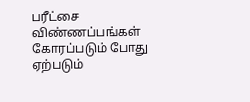பரீட்சை விண்ணப்பங்கள் கோரப்படும் போது ஏற்படும்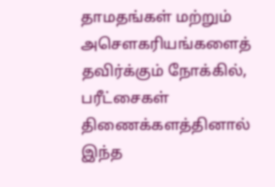தாமதங்கள் மற்றும் அசௌகரியங்களைத் தவிர்க்கும் நோக்கில், பரீட்சைகள் திணைக்களத்தினால் இந்த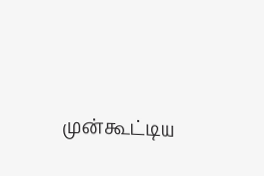முன்கூட்டிய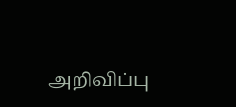அறிவிப்பு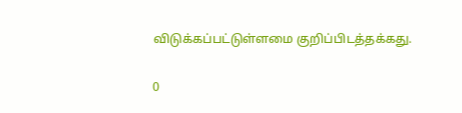விடுக்கப்பட்டுள்ளமை குறிப்பிடத்தக்கது.

0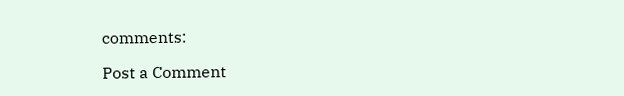comments:

Post a Comment